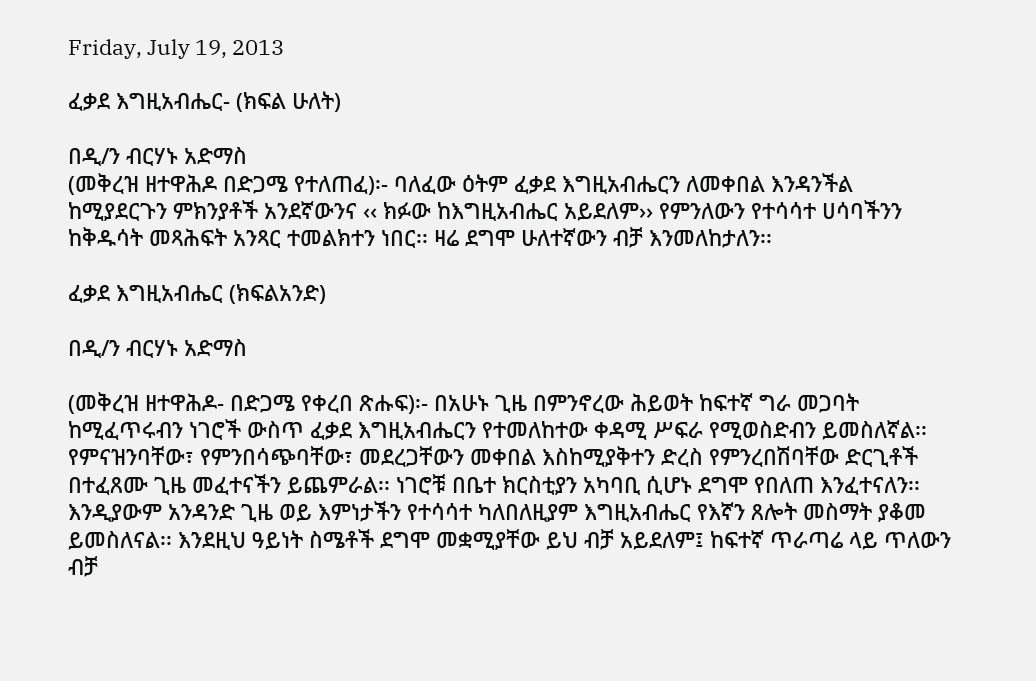Friday, July 19, 2013

ፈቃደ እግዚአብሔር- (ክፍል ሁለት)

በዲ/ን ብርሃኑ አድማስ
(መቅረዝ ዘተዋሕዶ በድጋሜ የተለጠፈ)፡- ባለፈው ዕትም ፈቃደ እግዚአብሔርን ለመቀበል እንዳንችል ከሚያደርጉን ምክንያቶች አንደኛውንና ‹‹ ክፉው ከእግዚአብሔር አይደለም›› የምንለውን የተሳሳተ ሀሳባችንን ከቅዱሳት መጻሕፍት አንጻር ተመልክተን ነበር፡፡ ዛሬ ደግሞ ሁለተኛውን ብቻ እንመለከታለን፡፡

ፈቃደ እግዚአብሔር (ክፍልአንድ)

በዲ/ን ብርሃኑ አድማስ

(መቅረዝ ዘተዋሕዶ- በድጋሜ የቀረበ ጽሑፍ)፡- በአሁኑ ጊዜ በምንኖረው ሕይወት ከፍተኛ ግራ መጋባት ከሚፈጥሩብን ነገሮች ውስጥ ፈቃደ እግዚአብሔርን የተመለከተው ቀዳሚ ሥፍራ የሚወስድብን ይመስለኛል፡፡የምናዝንባቸው፣ የምንበሳጭባቸው፣ መደረጋቸውን መቀበል እስከሚያቅተን ድረስ የምንረበሽባቸው ድርጊቶች በተፈጸሙ ጊዜ መፈተናችን ይጨምራል፡፡ ነገሮቹ በቤተ ክርስቲያን አካባቢ ሲሆኑ ደግሞ የበለጠ እንፈተናለን፡፡ እንዲያውም አንዳንድ ጊዜ ወይ እምነታችን የተሳሳተ ካለበለዚያም እግዚአብሔር የእኛን ጸሎት መስማት ያቆመ ይመስለናል፡፡ እንደዚህ ዓይነት ስሜቶች ደግሞ መቋሚያቸው ይህ ብቻ አይደለም፤ ከፍተኛ ጥራጣሬ ላይ ጥለውን ብቻ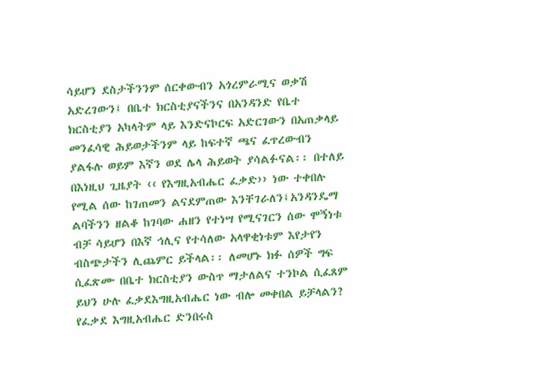ሳይሆን ደስታችንንም ሰርቀውብን አጎረምራሚና ወቃሽ አድረገውን፤ በቤተ ክርስቲያናችንና በአንዳንድ የቤተ ክርስቲያን አካላትም ላይ እንድናኮርፍ አድርገውን በአጠቃላይ  መንፈሳዊ ሕይወታችንም ላይ ከፍተኛ ጫና ፈጥረውብን ያልፋሉ ወይም እኛን ወደ ሌላ ሕይወት ያሳልፉናል፡፡ በተለይ በእነዚህ ጊዜያት ‹‹ የእግዚአብሔር ፈቃድ›› ነው ተቀበሉ የሚል ሰው ከገጠመን ልናደምጠው እንቸገራለን፤አንዳንዴማ ልባችንን ዘልቆ ከገባው ሐዘን የተነሣ የሚናገርን ሰው ሞኝነቱ ብቻ ሳይሆን በእኛ ኅሊና የተሳለው አላዋቂነቱም እየታየን ብስጭታችን ሊጨምር ይችላል፡፡ ለመሆኑ ክፉ ሰዎች ግፍ ሲፈጽሙ በቤተ ክርስቲያን ውስጥ ማታለልና ተንኮል ሲፈጸም ይህን ሁሉ ፈቃደእግዚአብሔር ነው ብሎ መቀበል ይቻላልን? የፈቃደ እግዚአብሔር ድንበሩስ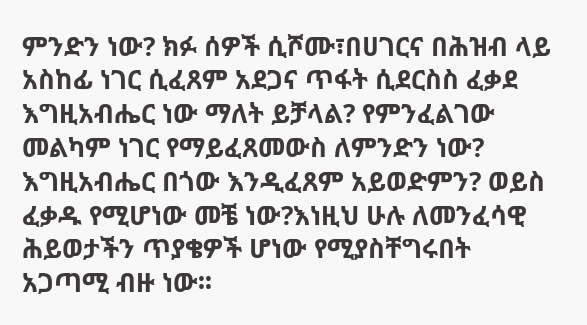ምንድን ነው? ክፉ ሰዎች ሲሾሙ፣በሀገርና በሕዝብ ላይ አስከፊ ነገር ሲፈጸም አደጋና ጥፋት ሲደርስስ ፈቃደ እግዚአብሔር ነው ማለት ይቻላል? የምንፈልገው መልካም ነገር የማይፈጸመውስ ለምንድን ነው? እግዚአብሔር በጎው እንዲፈጸም አይወድምን? ወይስ ፈቃዱ የሚሆነው መቼ ነው?እነዚህ ሁሉ ለመንፈሳዊ ሕይወታችን ጥያቄዎች ሆነው የሚያስቸግሩበት አጋጣሚ ብዙ ነው፡፡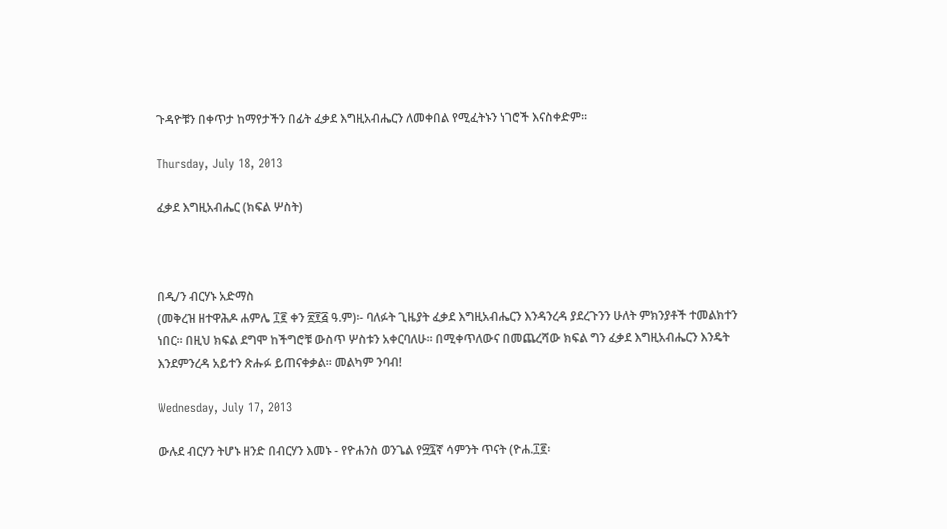ጉዳዮቹን በቀጥታ ከማየታችን በፊት ፈቃደ እግዚአብሔርን ለመቀበል የሚፈትኑን ነገሮች እናስቀድም፡፡

Thursday, July 18, 2013

ፈቃደ እግዚአብሔር (ክፍል ሦስት)



በዲ/ን ብርሃኑ አድማስ
(መቅረዝ ዘተዋሕዶ ሐምሌ ፲፪ ቀን ፳፻፭ ዓ.ም)፡- ባለፉት ጊዜያት ፈቃደ እግዚአብሔርን እንዳንረዳ ያደረጉንን ሁለት ምክንያቶች ተመልክተን ነበር፡፡ በዚህ ክፍል ደግሞ ከችግሮቹ ውስጥ ሦስቱን አቀርባለሁ፡፡ በሚቀጥለውና በመጨረሻው ክፍል ግን ፈቃደ እግዚአብሔርን እንዴት እንደምንረዳ አይተን ጽሑፉ ይጠናቀቃል፡፡ መልካም ንባብ!

Wednesday, July 17, 2013

ውሉደ ብርሃን ትሆኑ ዘንድ በብርሃን እመኑ - የዮሐንስ ወንጌል የ፵፯ኛ ሳምንት ጥናት (ዮሐ.፲፪፡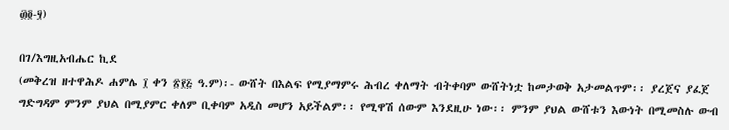፴፬-፶)

በገ/እግዚአብሔር ኪደ
(መቅረዝ ዘተዋሕዶ ሐምሌ ፲ ቀን ፳፻፭ ዓ.ም)፡- ውሸት በእልፍ የሚያማምሩ ሕብረ ቀለማት ብትቀባም ውሸትነቷ ከመታወቅ አታመልጥም፡፡ ያረጀና ያፈጀ ግድግዳም ምንም ያህል በሚያምር ቀለም ቢቀባም አዲስ መሆን አይችልም፡፡ የሚዋሽ ሰውም እንደዚሁ ነው፡፡ ምንም ያህል ውሸቱን እውነት በሚመስሉ ውብ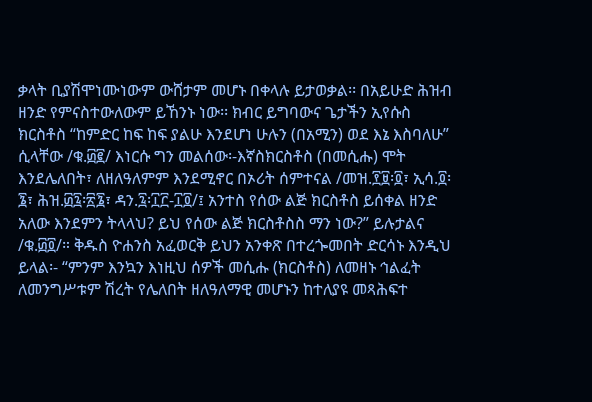ቃላት ቢያሽሞነሙነውም ውሸታም መሆኑ በቀላሉ ይታወቃል፡፡ በአይሁድ ሕዝብ ዘንድ የምናስተውለውም ይኸንኑ ነው፡፡ ክብር ይግባውና ጌታችን ኢየሱስ ክርስቶስ “ከምድር ከፍ ከፍ ያልሁ እንደሆነ ሁሉን (በአሚን) ወደ እኔ እስባለሁ” ሲላቸው /ቁ.፴፪/ እነርሱ ግን መልሰው፡-እኛስክርስቶስ (በመሲሑ) ሞት እንደሌለበት፣ ለዘለዓለምም እንደሚኖር በኦሪት ሰምተናል /መዝ.፻፱፡፬፣ ኢሳ.፬፡፮፣ ሕዝ.፴፯፡፳፮፣ ዳን.፯፡፲፫-፲፬/፤ አንተስ የሰው ልጅ ክርስቶስ ይሰቀል ዘንድ አለው እንደምን ትላላህ? ይህ የሰው ልጅ ክርስቶስስ ማን ነው?” ይሉታልና /ቁ.፴፬/። ቅዱስ ዮሐንስ አፈወርቅ ይህን አንቀጽ በተረጐመበት ድርሳኑ እንዲህ ይላል፡- “ምንም እንኳን እነዚህ ሰዎች መሲሑ (ክርስቶስ) ለመዘኑ ኅልፈት ለመንግሥቱም ሽረት የሌለበት ዘለዓለማዊ መሆኑን ከተለያዩ መጻሕፍተ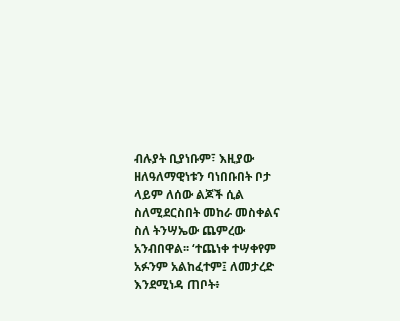ብሉያት ቢያነቡም፣ እዚያው ዘለዓለማዊነቱን ባነበቡበት ቦታ ላይም ለሰው ልጆች ሲል ስለሚደርስበት መከራ መስቀልና ስለ ትንሣኤው ጨምረው አንብበዋል፡፡ ‘ተጨነቀ ተሣቀየም አፉንም አልከፈተም፤ ለመታረድ እንደሚነዳ ጠቦት፥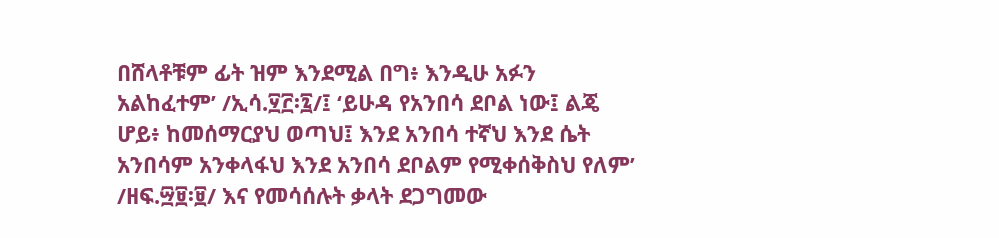በሸላቶቹም ፊት ዝም እንደሚል በግ፥ እንዲሁ አፉን አልከፈተም’ /ኢሳ.፶፫፡፯/፤ ‘ይሁዳ የአንበሳ ደቦል ነው፤ ልጄ ሆይ፥ ከመሰማርያህ ወጣህ፤ እንደ አንበሳ ተኛህ እንደ ሴት አንበሳም አንቀላፋህ እንደ አንበሳ ደቦልም የሚቀሰቅስህ የለም’ /ዘፍ.፵፱፡፱/ እና የመሳሰሉት ቃላት ደጋግመው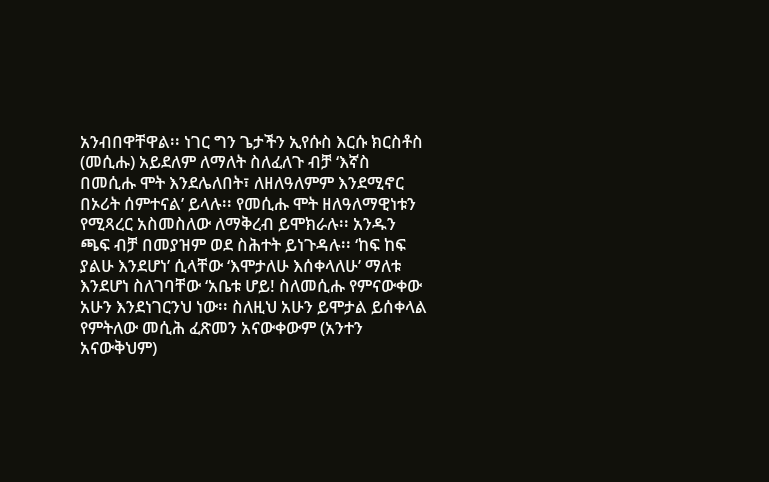አንብበዋቸዋል፡፡ ነገር ግን ጌታችን ኢየሱስ እርሱ ክርስቶስ (መሲሑ) አይደለም ለማለት ስለፈለጉ ብቻ ‘እኛስ በመሲሑ ሞት እንደሌለበት፣ ለዘለዓለምም እንደሚኖር በኦሪት ሰምተናል’ ይላሉ፡፡ የመሲሑ ሞት ዘለዓለማዊነቱን የሚጻረር አስመስለው ለማቅረብ ይሞክራሉ፡፡ አንዱን ጫፍ ብቻ በመያዝም ወደ ስሕተት ይነጉዳሉ፡፡ ‘ከፍ ከፍ ያልሁ እንደሆነ’ ሲላቸው ‘እሞታለሁ እሰቀላለሁ’ ማለቱ እንደሆነ ስለገባቸው ‘አቤቱ ሆይ! ስለመሲሑ የምናውቀው አሁን እንደነገርንህ ነው፡፡ ስለዚህ አሁን ይሞታል ይሰቀላል የምትለው መሲሕ ፈጽመን አናውቀውም (አንተን አናውቅህም)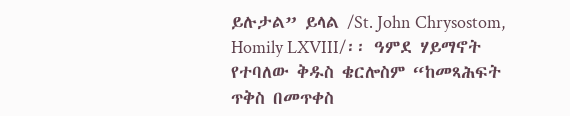ይሉታል” ይላል /St. John Chrysostom, Homily LXVIII/፡፡ ዓምደ ሃይማኖት የተባለው ቅዱስ ቄርሎስም “ከመጻሕፍት ጥቅስ በመጥቀስ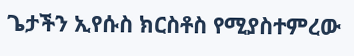ጌታችን ኢየሱስ ክርስቶስ የሚያስተምረው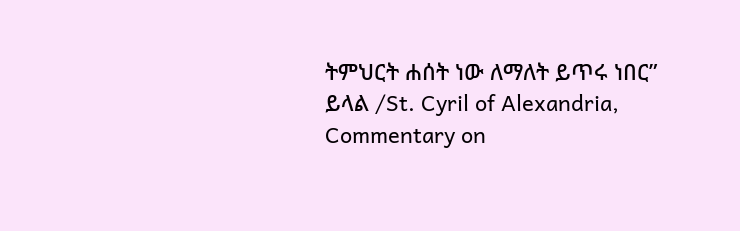ትምህርት ሐሰት ነው ለማለት ይጥሩ ነበር” ይላል /St. Cyril of Alexandria, Commentary on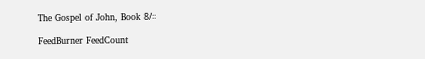The Gospel of John, Book 8/፡፡

FeedBurner FeedCount